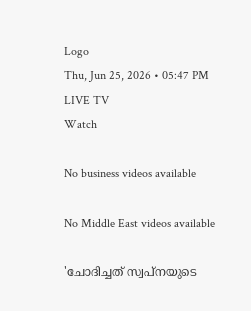Logo
Thu, Jun 25, 2026 • 05:47 PM
LIVE TV
Watch

No business videos available

No Middle East videos available

'ചോദിച്ചത് സ്വപ്നയുടെ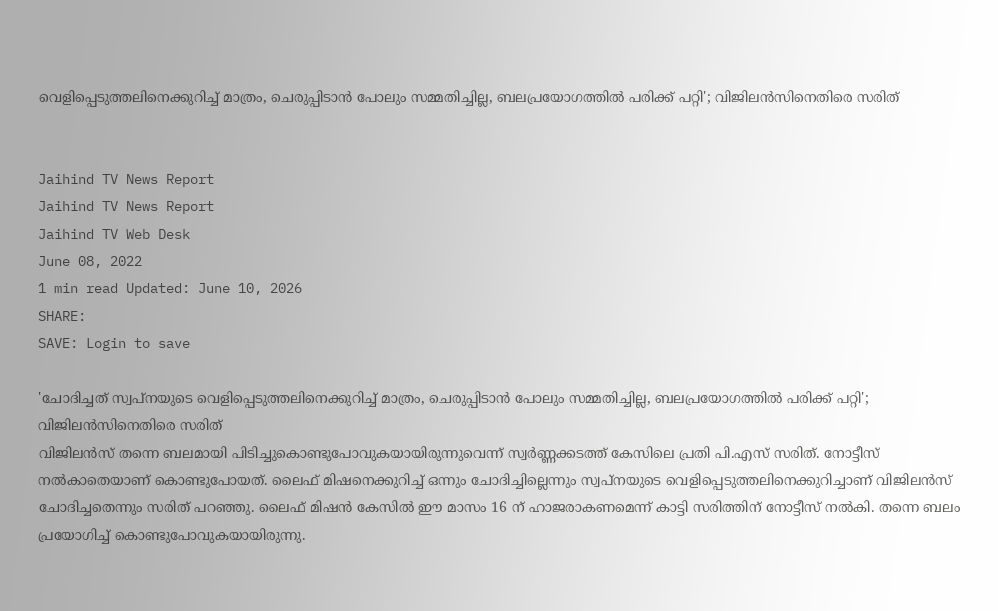വെളിപ്പെടുത്തലിനെക്കുറിച്ച് മാത്രം, ചെരുപ്പിടാന്‍ പോലും സമ്മതിച്ചില്ല, ബലപ്രയോഗത്തില്‍ പരിക്ക് പറ്റി'; വിജിലന്‍സിനെതിരെ സരിത്


Jaihind TV News Report
Jaihind TV News Report
Jaihind TV Web Desk
June 08, 2022
1 min read Updated: June 10, 2026
SHARE:
SAVE: Login to save

'ചോദിച്ചത് സ്വപ്നയുടെ വെളിപ്പെടുത്തലിനെക്കുറിച്ച് മാത്രം, ചെരുപ്പിടാന്‍ പോലും സമ്മതിച്ചില്ല, ബലപ്രയോഗത്തില്‍ പരിക്ക് പറ്റി'; വിജിലന്‍സിനെതിരെ സരിത്
വിജിലന്‍സ് തന്നെ ബലമായി പിടിച്ചുകൊണ്ടുപോവുകയായിരുന്നുവെന്ന് സ്വർണ്ണക്കടത്ത് കേസിലെ പ്രതി പി.എസ് സരിത്. നോട്ടീസ് നല്‍കാതെയാണ് കൊണ്ടുപോയത്. ലൈഫ് മിഷനെക്കുറിച്ച് ഒന്നും ചോദിച്ചില്ലെന്നും സ്വപ്നയുടെ വെളിപ്പെടുത്തലിനെക്കുറിച്ചാണ് വിജിലന്‍സ് ചോദിച്ചതെന്നും സരിത് പറഞ്ഞു. ലൈഫ് മിഷന്‍ കേസില്‍ ഈ മാസം 16 ന് ഹാജരാകണമെന്ന് കാട്ടി സരിത്തിന് നോട്ടീസ് നല്‍കി. തന്നെ ബലം പ്രയോഗിച്ച് കൊണ്ടുപോവുകയായിരുന്നു.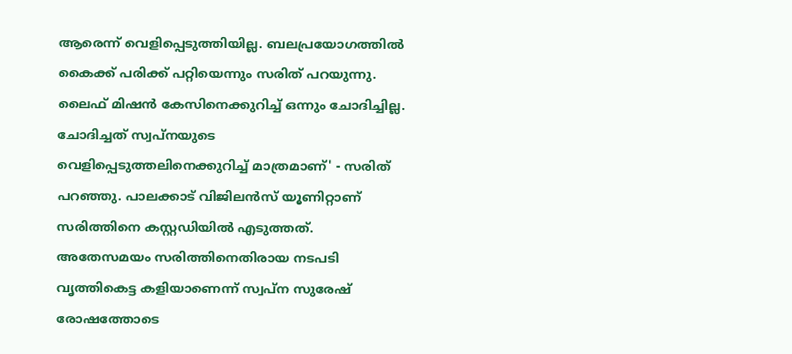ആരെന്ന് വെളിപ്പെടുത്തിയില്ല. ബലപ്രയോഗത്തില്‍ കൈക്ക് പരിക്ക് പറ്റിയെന്നും സരിത് പറയുന്നു. ലൈഫ് മിഷന്‍ കേസിനെക്കുറിച്ച് ഒന്നും ചോദിച്ചില്ല. ചോദിച്ചത് സ്വപ്നയുടെ വെളിപ്പെടുത്തലിനെക്കുറിച്ച് മാത്രമാണ്' - സരിത് പറഞ്ഞു. പാലക്കാട് വിജിലൻസ് യൂണിറ്റാണ് സരിത്തിനെ കസ്റ്റഡിയിൽ എടുത്തത്. അതേസമയം സരിത്തിനെതിരായ നടപടി വൃത്തികെട്ട കളിയാണെന്ന് സ്വപ്ന സുരേഷ് രോഷത്തോടെ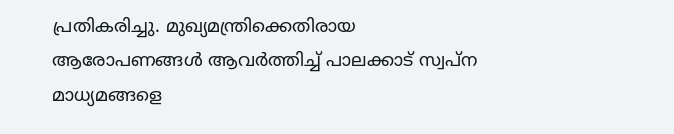പ്രതികരിച്ചു. മുഖ്യമന്ത്രിക്കെതിരായ ആരോപണങ്ങൾ ആവർത്തിച്ച് പാലക്കാട് സ്വപ്ന മാധ്യമങ്ങളെ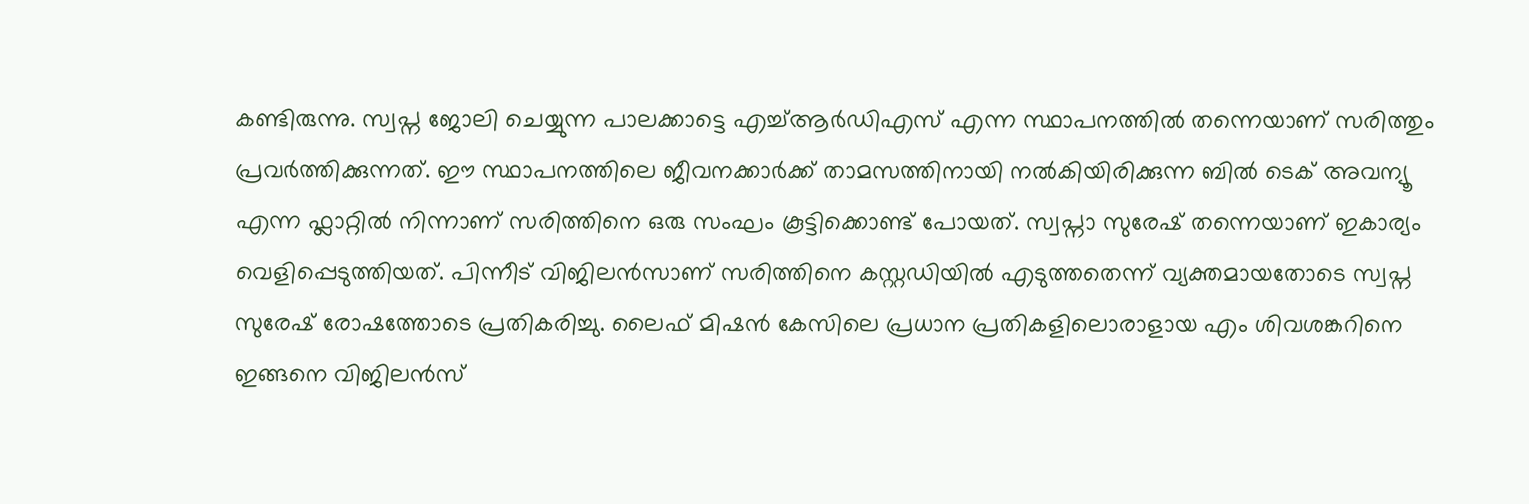കണ്ടിരുന്നു. സ്വപ്ന ജോലി ചെയ്യുന്ന പാലക്കാട്ടെ എച്ച്ആർഡിഎസ് എന്ന സ്ഥാപനത്തിൽ തന്നെയാണ് സരിത്തും പ്രവർത്തിക്കുന്നത്. ഈ സ്ഥാപനത്തിലെ ജീവനക്കാർക്ക് താമസത്തിനായി നൽകിയിരിക്കുന്ന ബിൽ ടെക് അവന്യൂ എന്ന ഫ്ലാറ്റിൽ നിന്നാണ് സരിത്തിനെ ഒരു സംഘം കൂട്ടിക്കൊണ്ട് പോയത്. സ്വപ്നാ സുരേഷ് തന്നെയാണ് ഇകാര്യം വെളിപ്പെടുത്തിയത്. പിന്നീട് വിജിലൻസാണ് സരിത്തിനെ കസ്റ്റഡിയിൽ എടുത്തതെന്ന് വ്യക്തമായതോടെ സ്വപ്ന സുരേഷ് രോഷത്തോടെ പ്രതികരിച്ചു. ലൈഫ് മിഷൻ കേസിലെ പ്രധാന പ്രതികളിലൊരാളായ എം ശിവശങ്കറിനെ ഇങ്ങനെ വിജിലൻസ്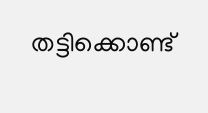തട്ടിക്കൊണ്ട്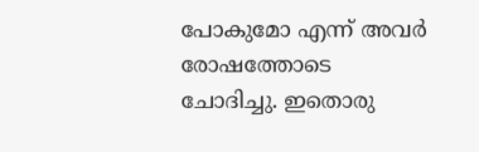പോകുമോ എന്ന് അവർ രോഷത്തോടെ ചോദിച്ചു. ഇതൊരു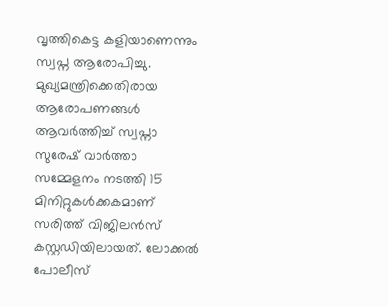വൃത്തികെട്ട കളിയാണെന്നും സ്വപ്ന ആരോപിച്ചു. മുഖ്യമന്ത്രിക്കെതിരായ ആരോപണങ്ങൾ ആവർത്തിച്ച് സ്വപ്നാ സുരേഷ് വാർത്താ സമ്മേളനം നടത്തി 15 മിനിറ്റുകൾക്കകമാണ് സരിത്ത് വിജിലൻസ് കസ്റ്റഡിയിലായത്. ലോക്കൽ പോലീസ്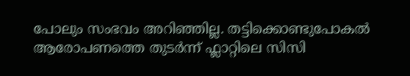പോലും സംഭവം അറിഞ്ഞില്ല. തട്ടിക്കൊണ്ടുപോകൽ ആരോപണത്തെ തുടർന്ന് ഫ്ലാറ്റിലെ സിസി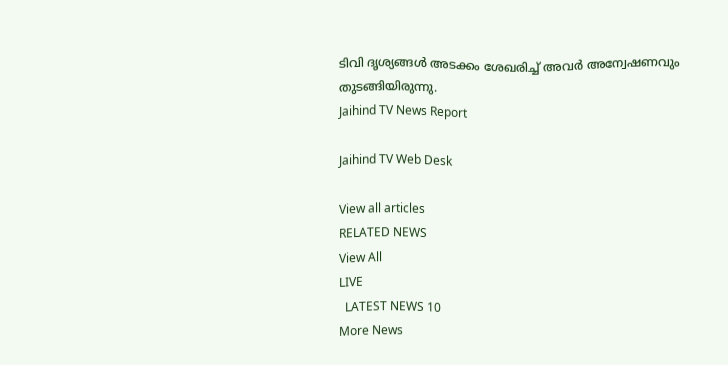ടിവി ദൃശ്യങ്ങൾ അടക്കം ശേഖരിച്ച് അവർ അന്വേഷണവും തുടങ്ങിയിരുന്നു.
Jaihind TV News Report

Jaihind TV Web Desk

View all articles
RELATED NEWS
View All
LIVE
  LATEST NEWS 10
More News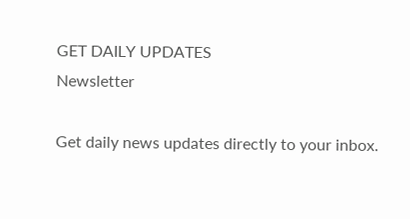GET DAILY UPDATES
Newsletter

Get daily news updates directly to your inbox.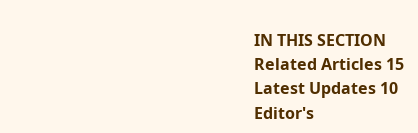IN THIS SECTION
Related Articles 15
Latest Updates 10
Editor's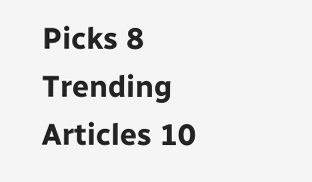Picks 8
Trending Articles 10